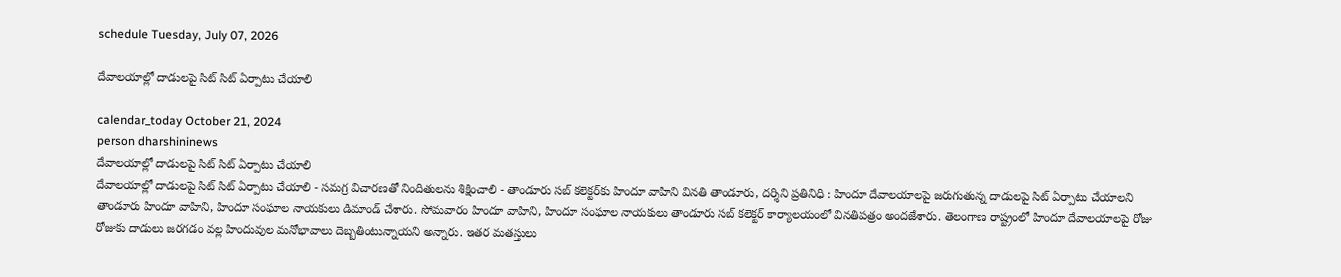schedule Tuesday, July 07, 2026

దేవాలయాల్లో దాడులపై సిట్‌ సిట్‌ ఏర్పాటు చేయాలి

calendar_today October 21, 2024
person dharshininews
దేవాలయాల్లో దాడులపై సిట్‌ సిట్‌ ఏర్పాటు చేయాలి
దేవాలయాల్లో దాడులపై సిట్‌ సిట్‌ ఏర్పాటు చేయాలి - సమగ్ర విచారణతో నిందితులను శిక్షించాలి - తాండూరు సబ్‌ కలెక్టర్‌కు హిందూ వాహిని వినతి తాండూరు, దర్శిని ప్రతినిధి : హిందూ దేవాలయాలపై జరుగుతున్న దాడులపై సిట్‌ ఏర్పాటు చేయాలని తాండూరు హిందూ వాహిని, హిందూ సంఘాల నాయకులు డిమాండ్ చేశారు. సోమవారం హిందూ వాహిని, హిందూ సంఘాల నాయకులు తాండూరు సబ్ కలెక్టర్ కార్యాలయంలో వినతిపత్రం అందజేశారు. తెలంగాణ రాష్ట్రంలో హిందూ దేవాలయాలపై రోజు రోజుకు దాడులు జరగడం వల్ల హిందువుల మనోభావాలు దెబ్బతింటున్నాయని అన్నారు. ఇతర మతస్తులు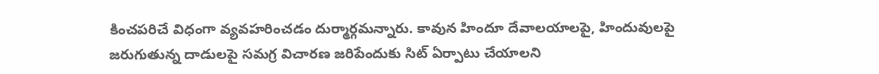కించపరిచే విధంగా వ్యవహరించడం దుర్మార్గమన్నారు. కావున హిందూ దేవాలయాలపై, హిందువులపై జరుగుతున్న దాడులపై సమగ్ర విచారణ జరిపేందుకు సిట్ ఏర్పాటు చేయాలని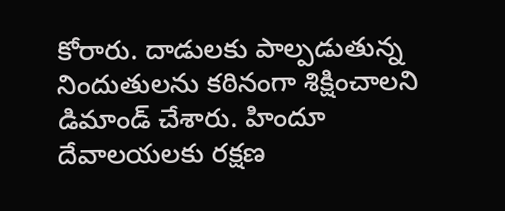కోరారు. దాడులకు పాల్పడుతున్న నిందుతులను కఠినంగా శిక్షించాలని డిమాండ్ చేశారు. హిందూ దేవాలయలకు రక్షణ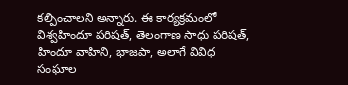కల్పించాలని అన్నారు. ఈ కార్యక్రమంలో విశ్వహిందూ పరిషత్, తెలంగాణ సాధు పరిషత్, హిందూ వాహిని, భాజపా, అలాగే వివిధ సంఘాల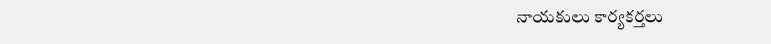నాయకులు కార్యకర్తలు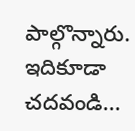పాల్గొన్నారు. ఇదికూడా చదవండి...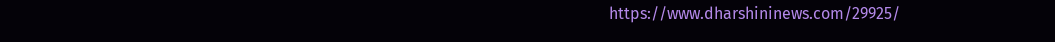https://www.dharshininews.com/29925/